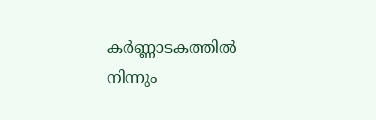കർണ്ണാടകത്തിൽ നിന്നും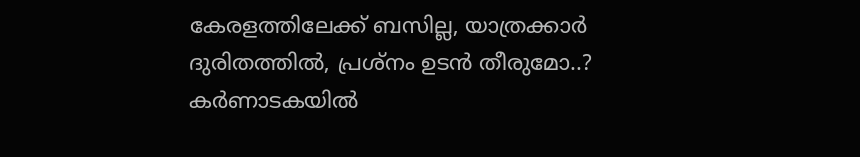കേരളത്തിലേക്ക് ബസില്ല, യാത്രക്കാർ ദുരിതത്തിൽ, പ്രശ്നം ഉടൻ തീരുമോ..?
കർണാടകയിൽ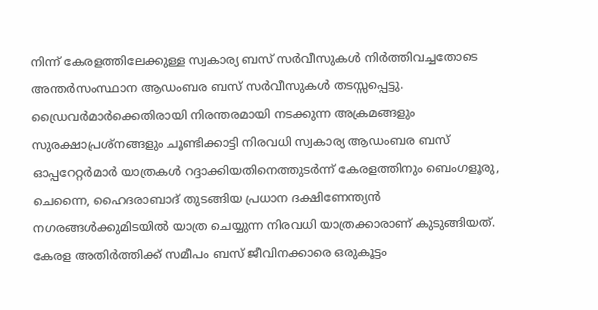നിന്ന് കേരളത്തിലേക്കുള്ള സ്വകാര്യ ബസ് സർവീസുകൾ നിർത്തിവച്ചതോടെ അന്തർസംസ്ഥാന ആഡംബര ബസ് സർവീസുകൾ തടസ്സപ്പെട്ടു.
ഡ്രൈവർമാർക്കെതിരായി നിരന്തരമായി നടക്കുന്ന അക്രമങ്ങളും സുരക്ഷാപ്രശ്നങ്ങളും ചൂണ്ടിക്കാട്ടി നിരവധി സ്വകാര്യ ആഡംബര ബസ് ഓപ്പറേറ്റർമാർ യാത്രകൾ റദ്ദാക്കിയതിനെത്തുടർന്ന് കേരളത്തിനും ബെംഗളൂരു, ചെന്നൈ, ഹൈദരാബാദ് തുടങ്ങിയ പ്രധാന ദക്ഷിണേന്ത്യൻ നഗരങ്ങൾക്കുമിടയിൽ യാത്ര ചെയ്യുന്ന നിരവധി യാത്രക്കാരാണ് കുടുങ്ങിയത്.
കേരള അതിർത്തിക്ക് സമീപം ബസ് ജീവിനക്കാരെ ഒരുകൂട്ടം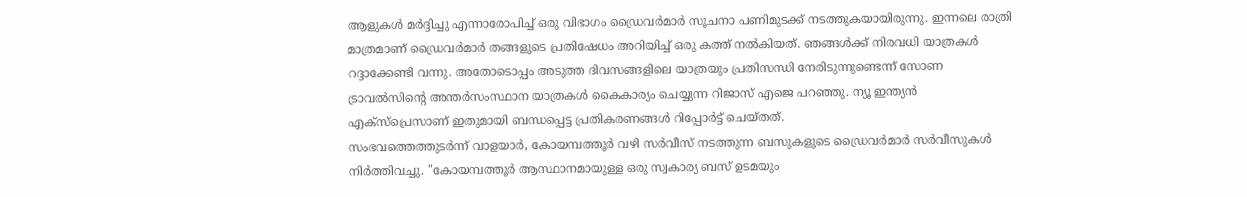ആളുകൾ മർദ്ദിച്ചു എന്നാരോപിച്ച് ഒരു വിഭാഗം ഡ്രൈവർമാർ സൂചനാ പണിമുടക്ക് നടത്തുകയായിരുന്നു. ഇന്നലെ രാത്രി മാത്രമാണ് ഡ്രൈവർമാർ തങ്ങളുടെ പ്രതിഷേധം അറിയിച്ച് ഒരു കത്ത് നൽകിയത്. ഞങ്ങൾക്ക് നിരവധി യാത്രകൾ റദ്ദാക്കേണ്ടി വന്നു. അതോടൊപ്പം അടുത്ത ദിവസങ്ങളിലെ യാത്രയും പ്രതിസന്ധി നേരിടുന്നുണ്ടെന്ന് സോണ ട്രാവൽസിന്റെ അന്തർസംസ്ഥാന യാത്രകൾ കൈകാര്യം ചെയ്യുന്ന റിജാസ് എജെ പറഞ്ഞു. ന്യൂ ഇന്ത്യൻ എക്സ്പ്രെസാണ് ഇതുമായി ബന്ധപ്പെട്ട പ്രതികരണങ്ങൾ റിപ്പോർട്ട് ചെയ്തത്.
സംഭവത്തെത്തുടർന്ന് വാളയാർ, കോയമ്പത്തൂർ വഴി സർവീസ് നടത്തുന്ന ബസുകളുടെ ഡ്രൈവർമാർ സർവീസുകൾ നിർത്തിവച്ചു. "കോയമ്പത്തൂർ ആസ്ഥാനമായുള്ള ഒരു സ്വകാര്യ ബസ് ഉടമയും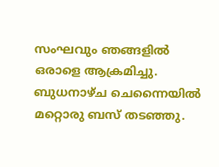സംഘവും ഞങ്ങളിൽ ഒരാളെ ആക്രമിച്ചു. ബുധനാഴ്ച ചെന്നൈയിൽ മറ്റൊരു ബസ് തടഞ്ഞു.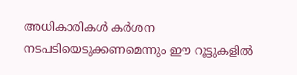അധികാരികൾ കർശന നടപടിയെടുക്കണമെന്നും ഈ റൂട്ടുകളിൽ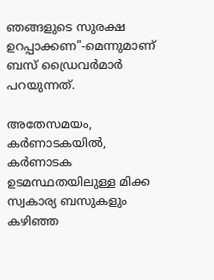ഞങ്ങളുടെ സുരക്ഷ ഉറപ്പാക്കണ"-മെന്നുമാണ് ബസ് ഡ്രൈവർമാർ പറയുന്നത്.

അതേസമയം, കർണാടകയിൽ, കർണാടക ഉടമസ്ഥതയിലുള്ള മിക്ക സ്വകാര്യ ബസുകളും കഴിഞ്ഞ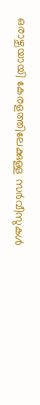ഒരാഴ്ചയായി കേരളത്തിലേക്കുള്ള സർവീസുകൾ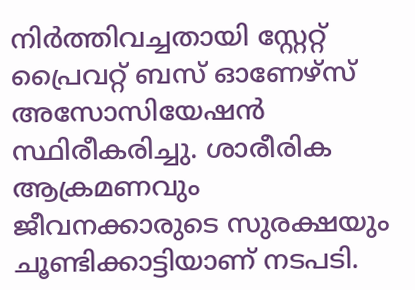നിർത്തിവച്ചതായി സ്റ്റേറ്റ് പ്രൈവറ്റ് ബസ് ഓണേഴ്സ് അസോസിയേഷൻ സ്ഥിരീകരിച്ചു. ശാരീരിക ആക്രമണവും ജീവനക്കാരുടെ സുരക്ഷയും ചൂണ്ടിക്കാട്ടിയാണ് നടപടി.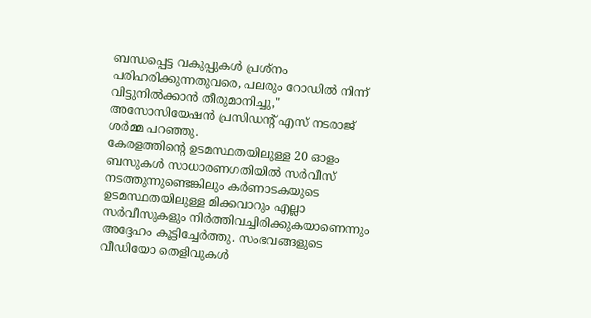ബന്ധപ്പെട്ട വകുപ്പുകൾ പ്രശ്നം പരിഹരിക്കുന്നതുവരെ, പലരും റോഡിൽ നിന്ന് വിട്ടുനിൽക്കാൻ തീരുമാനിച്ചു," അസോസിയേഷൻ പ്രസിഡന്റ് എസ് നടരാജ് ശർമ്മ പറഞ്ഞു.
കേരളത്തിന്റെ ഉടമസ്ഥതയിലുള്ള 20 ഓളം ബസുകൾ സാധാരണഗതിയിൽ സർവീസ് നടത്തുന്നുണ്ടെങ്കിലും കർണാടകയുടെ ഉടമസ്ഥതയിലുള്ള മിക്കവാറും എല്ലാ സർവീസുകളും നിർത്തിവച്ചിരിക്കുകയാണെന്നും അദ്ദേഹം കൂട്ടിച്ചേർത്തു. സംഭവങ്ങളുടെ വീഡിയോ തെളിവുകൾ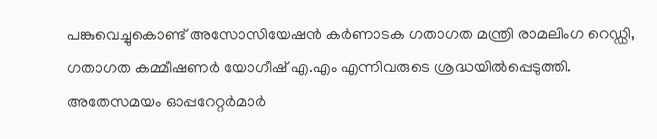പങ്കുവെച്ചുകൊണ്ട് അസോസിയേഷൻ കർണാടക ഗതാഗത മന്ത്രി രാമലിംഗ റെഡ്ഡി, ഗതാഗത കമ്മീഷണർ യോഗീഷ് എ.എം എന്നിവരുടെ ശ്രദ്ധയിൽപ്പെടുത്തി. അതേസമയം ഓപ്പറേറ്റർമാർ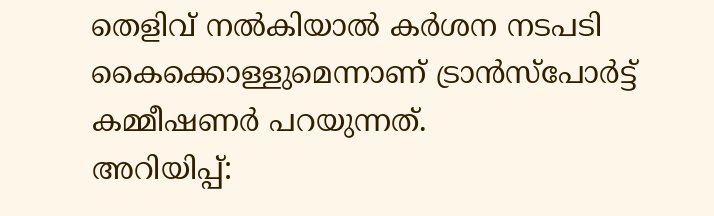തെളിവ് നൽകിയാൽ കർശന നടപടി കൈക്കൊള്ളുമെന്നാണ് ട്രാൻസ്പോർട്ട് കമ്മീഷണർ പറയുന്നത്.
അറിയിപ്പ്: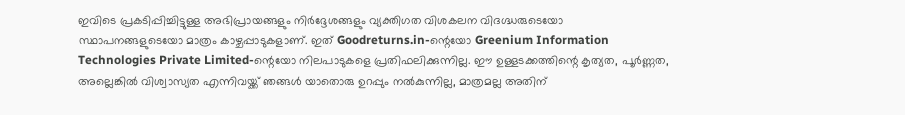ഇവിടെ പ്രകടിപ്പിച്ചിട്ടുള്ള അഭിപ്രായങ്ങളും നിർദ്ദേശങ്ങളും വ്യക്തിഗത വിശകലന വിദഗ്ദ്ധരുടെയോ സ്ഥാപനങ്ങളുടെയോ മാത്രം കാഴ്ചപ്പാടുകളാണ്. ഇത് Goodreturns.in-ന്റെയോ Greenium Information Technologies Private Limited-ന്റെയോ നിലപാടുകളെ പ്രതിഫലിക്കുന്നില്ല. ഈ ഉള്ളടക്കത്തിന്റെ കൃത്യത, പൂർണ്ണത, അല്ലെങ്കിൽ വിശ്വാസ്യത എന്നിവയ്ക്ക് ഞങ്ങൾ യാതൊരു ഉറപ്പും നൽകുന്നില്ല, മാത്രമല്ല അതിന്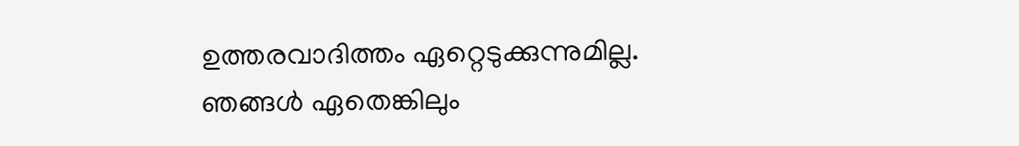ഉത്തരവാദിത്തം ഏറ്റെടുക്കുന്നുമില്ല.
ഞങ്ങൾ ഏതെങ്കിലും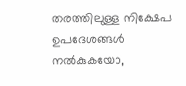തരത്തിലുള്ള നിക്ഷേപ ഉപദേശങ്ങൾ നൽകുകയോ,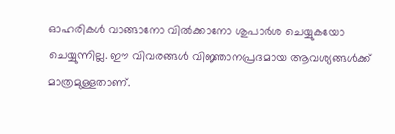ഓഹരികൾ വാങ്ങാനോ വിൽക്കാനോ ശുപാർശ ചെയ്യുകയോ ചെയ്യുന്നില്ല. ഈ വിവരങ്ങൾ വിജ്ഞാനപ്രദമായ ആവശ്യങ്ങൾക്ക് മാത്രമുള്ളതാണ്.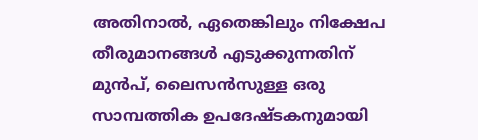അതിനാൽ, ഏതെങ്കിലും നിക്ഷേപ തീരുമാനങ്ങൾ എടുക്കുന്നതിന് മുൻപ്, ലൈസൻസുള്ള ഒരു സാമ്പത്തിക ഉപദേഷ്ടകനുമായി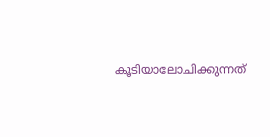കൂടിയാലോചിക്കുന്നത്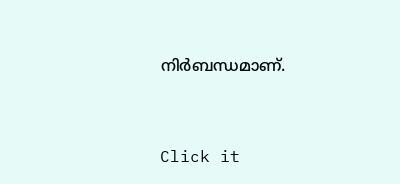നിർബന്ധമാണ്.


Click it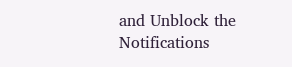and Unblock the Notifications